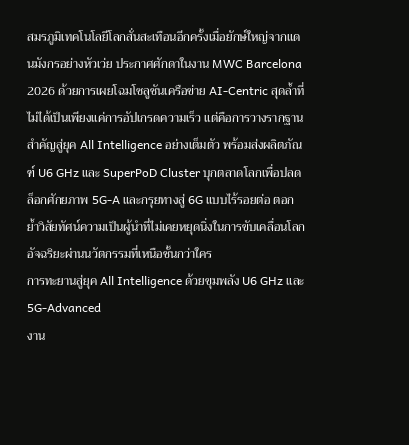สมรภูมิเทคโนโลยีโลกสั่นสะเทือนอีกครั้งเมื่อยักษ์ใหญ่จากแดนมังกรอย่างหัวเว่ย ประกาศศักดาในงาน MWC Barcelona 2026 ด้วยการเผยโฉมโซลูชันเครือข่าย AI-Centric สุดล้ำที่ไม่ได้เป็นเพียงแค่การอัปเกรดความเร็ว แต่คือการวางรากฐานสำคัญสู่ยุค All Intelligence อย่างเต็มตัว พร้อมส่งผลิตภัณฑ์ U6 GHz และ SuperPoD Cluster บุกตลาดโลกเพื่อปลดล็อกศักยภาพ 5G-A และกรุยทางสู่ 6G แบบไร้รอยต่อ ตอกย้ำวิสัยทัศน์ความเป็นผู้นำที่ไม่เคยหยุดนิ่งในการขับเคลื่อนโลกอัจฉริยะผ่านนวัตกรรมที่เหนือชั้นกว่าใคร
การทะยานสู่ยุค All Intelligence ด้วยขุมพลัง U6 GHz และ 5G-Advanced
งาน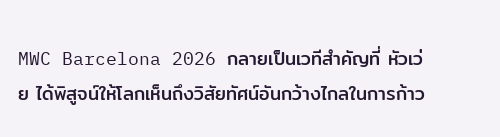MWC Barcelona 2026 กลายเป็นเวทีสำคัญที่ หัวเว่ย ได้พิสูจน์ให้โลกเห็นถึงวิสัยทัศน์อันกว้างไกลในการก้าว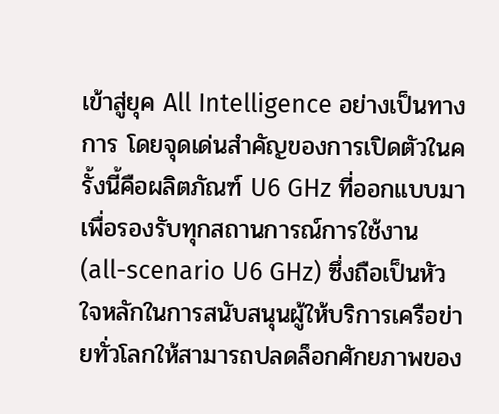เข้าสู่ยุค All Intelligence อย่างเป็นทางการ โดยจุดเด่นสำคัญของการเปิดตัวในครั้งนี้คือผลิตภัณฑ์ U6 GHz ที่ออกแบบมาเพื่อรองรับทุกสถานการณ์การใช้งาน (all-scenario U6 GHz) ซึ่งถือเป็นหัวใจหลักในการสนับสนุนผู้ให้บริการเครือข่ายทั่วโลกให้สามารถปลดล็อกศักยภาพของ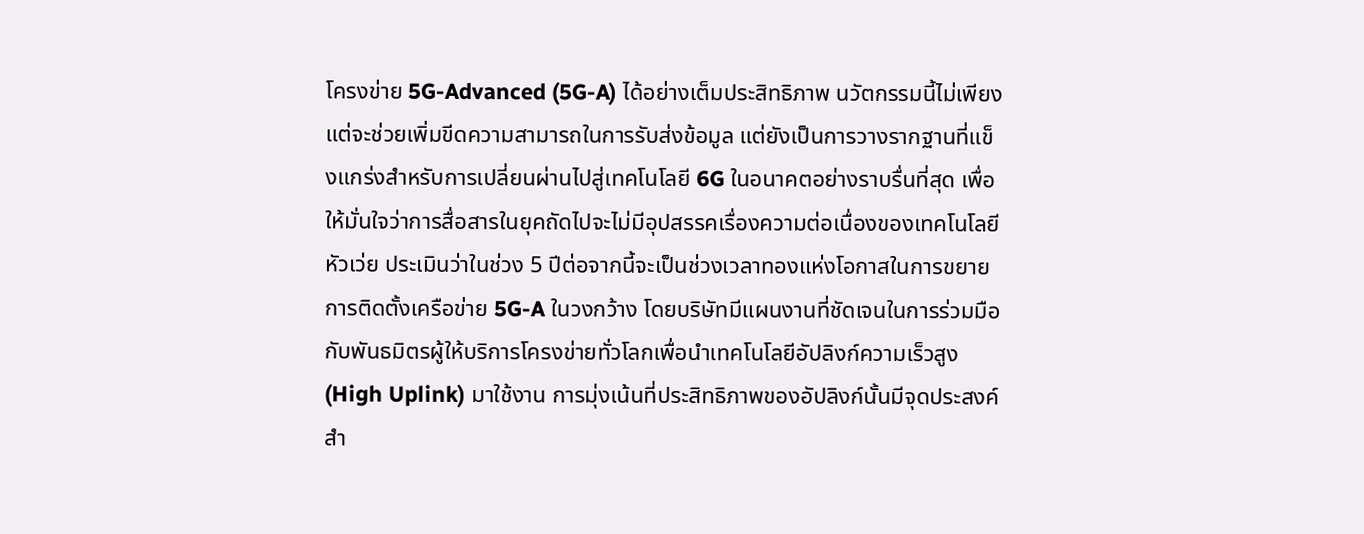โครงข่าย 5G-Advanced (5G-A) ได้อย่างเต็มประสิทธิภาพ นวัตกรรมนี้ไม่เพียงแต่จะช่วยเพิ่มขีดความสามารถในการรับส่งข้อมูล แต่ยังเป็นการวางรากฐานที่แข็งแกร่งสำหรับการเปลี่ยนผ่านไปสู่เทคโนโลยี 6G ในอนาคตอย่างราบรื่นที่สุด เพื่อให้มั่นใจว่าการสื่อสารในยุคถัดไปจะไม่มีอุปสรรคเรื่องความต่อเนื่องของเทคโนโลยี
หัวเว่ย ประเมินว่าในช่วง 5 ปีต่อจากนี้จะเป็นช่วงเวลาทองแห่งโอกาสในการขยายการติดตั้งเครือข่าย 5G-A ในวงกว้าง โดยบริษัทมีแผนงานที่ชัดเจนในการร่วมมือกับพันธมิตรผู้ให้บริการโครงข่ายทั่วโลกเพื่อนำเทคโนโลยีอัปลิงก์ความเร็วสูง (High Uplink) มาใช้งาน การมุ่งเน้นที่ประสิทธิภาพของอัปลิงก์นั้นมีจุดประสงค์สำ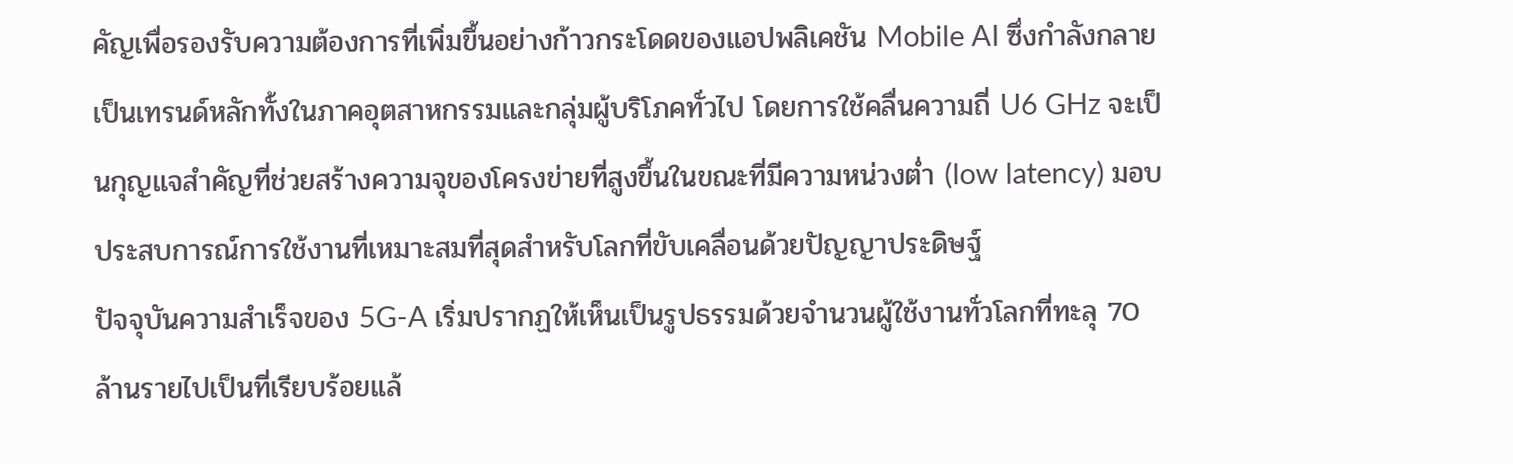คัญเพื่อรองรับความต้องการที่เพิ่มขึ้นอย่างก้าวกระโดดของแอปพลิเคชัน Mobile AI ซึ่งกำลังกลายเป็นเทรนด์หลักทั้งในภาคอุตสาหกรรมและกลุ่มผู้บริโภคทั่วไป โดยการใช้คลื่นความถี่ U6 GHz จะเป็นกุญแจสำคัญที่ช่วยสร้างความจุของโครงข่ายที่สูงขึ้นในขณะที่มีความหน่วงต่ำ (low latency) มอบประสบการณ์การใช้งานที่เหมาะสมที่สุดสำหรับโลกที่ขับเคลื่อนด้วยปัญญาประดิษฐ์
ปัจจุบันความสำเร็จของ 5G-A เริ่มปรากฏให้เห็นเป็นรูปธรรมด้วยจำนวนผู้ใช้งานทั่วโลกที่ทะลุ 70 ล้านรายไปเป็นที่เรียบร้อยแล้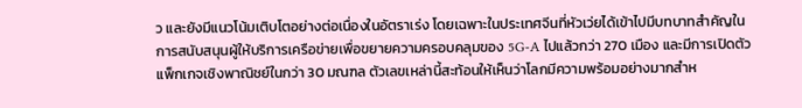ว และยังมีแนวโน้มเติบโตอย่างต่อเนื่องในอัตราเร่ง โดยเฉพาะในประเทศจีนที่หัวเว่ยได้เข้าไปมีบทบาทสำคัญในการสนับสนุนผู้ให้บริการเครือข่ายเพื่อขยายความครอบคลุมของ 5G-A ไปแล้วกว่า 270 เมือง และมีการเปิดตัวแพ็กเกจเชิงพาณิชย์ในกว่า 30 มณฑล ตัวเลขเหล่านี้สะท้อนให้เห็นว่าโลกมีความพร้อมอย่างมากสำห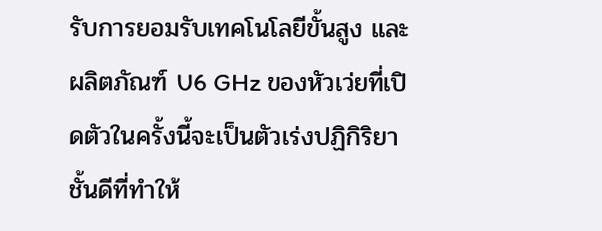รับการยอมรับเทคโนโลยีขั้นสูง และผลิตภัณฑ์ U6 GHz ของหัวเว่ยที่เปิดตัวในครั้งนี้จะเป็นตัวเร่งปฏิกิริยาชั้นดีที่ทำให้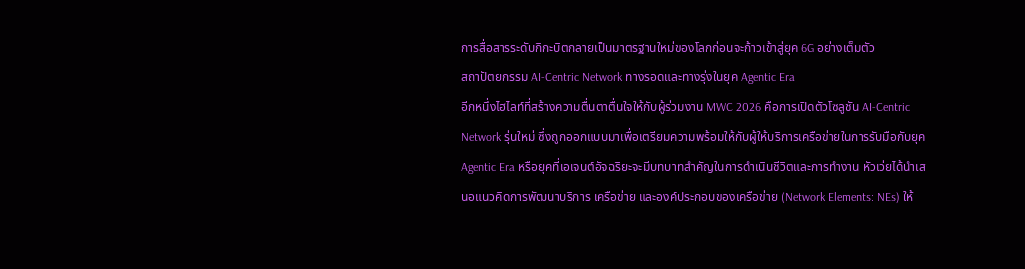การสื่อสารระดับกิกะบิตกลายเป็นมาตรฐานใหม่ของโลกก่อนจะก้าวเข้าสู่ยุค 6G อย่างเต็มตัว
สถาปัตยกรรม AI-Centric Network ทางรอดและทางรุ่งในยุค Agentic Era
อีกหนึ่งไฮไลท์ที่สร้างความตื่นตาตื่นใจให้กับผู้ร่วมงาน MWC 2026 คือการเปิดตัวโซลูชัน AI-Centric Network รุ่นใหม่ ซึ่งถูกออกแบบมาเพื่อเตรียมความพร้อมให้กับผู้ให้บริการเครือข่ายในการรับมือกับยุค Agentic Era หรือยุคที่เอเจนต์อัจฉริยะจะมีบทบาทสำคัญในการดำเนินชีวิตและการทำงาน หัวเว่ยได้นำเสนอแนวคิดการพัฒนาบริการ เครือข่าย และองค์ประกอบของเครือข่าย (Network Elements: NEs) ให้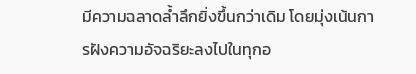มีความฉลาดล้ำลึกยิ่งขึ้นกว่าเดิม โดยมุ่งเน้นการฝังความอัจฉริยะลงไปในทุกอ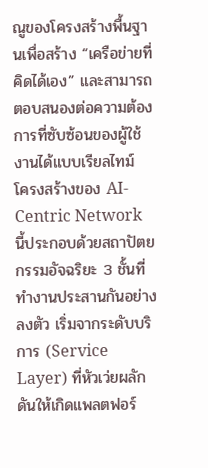ณูของโครงสร้างพื้นฐานเพื่อสร้าง “เครือข่ายที่คิดได้เอง” และสามารถตอบสนองต่อความต้องการที่ซับซ้อนของผู้ใช้งานได้แบบเรียลไทม์
โครงสร้างของ AI-Centric Network นี้ประกอบด้วยสถาปัตยกรรมอัจฉริยะ 3 ชั้นที่ทำงานประสานกันอย่างลงตัว เริ่มจากระดับบริการ (Service Layer) ที่หัวเว่ยผลักดันให้เกิดแพลตฟอร์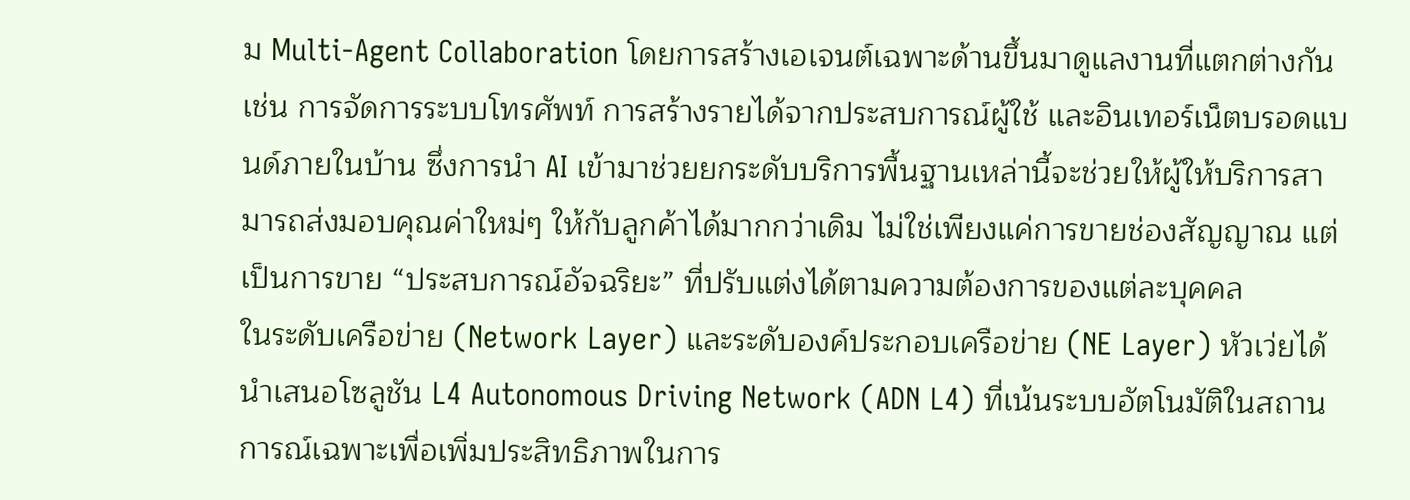ม Multi-Agent Collaboration โดยการสร้างเอเจนต์เฉพาะด้านขึ้นมาดูแลงานที่แตกต่างกัน เช่น การจัดการระบบโทรศัพท์ การสร้างรายได้จากประสบการณ์ผู้ใช้ และอินเทอร์เน็ตบรอดแบนด์ภายในบ้าน ซึ่งการนำ AI เข้ามาช่วยยกระดับบริการพื้นฐานเหล่านี้จะช่วยให้ผู้ให้บริการสามารถส่งมอบคุณค่าใหม่ๆ ให้กับลูกค้าได้มากกว่าเดิม ไม่ใช่เพียงแค่การขายช่องสัญญาณ แต่เป็นการขาย “ประสบการณ์อัจฉริยะ” ที่ปรับแต่งได้ตามความต้องการของแต่ละบุคคล
ในระดับเครือข่าย (Network Layer) และระดับองค์ประกอบเครือข่าย (NE Layer) หัวเว่ยได้นำเสนอโซลูชัน L4 Autonomous Driving Network (ADN L4) ที่เน้นระบบอัตโนมัติในสถานการณ์เฉพาะเพื่อเพิ่มประสิทธิภาพในการ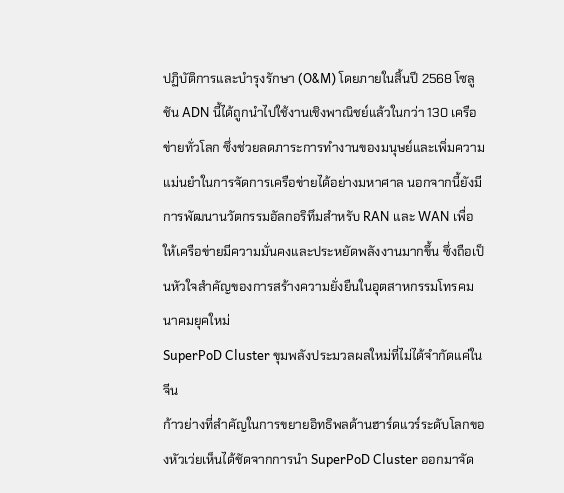ปฏิบัติการและบำรุงรักษา (O&M) โดยภายในสิ้นปี 2568 โซลูชัน ADN นี้ได้ถูกนำไปใช้งานเชิงพาณิชย์แล้วในกว่า 130 เครือข่ายทั่วโลก ซึ่งช่วยลดภาระการทำงานของมนุษย์และเพิ่มความแม่นยำในการจัดการเครือข่ายได้อย่างมหาศาล นอกจากนี้ยังมีการพัฒนานวัตกรรมอัลกอริทึมสำหรับ RAN และ WAN เพื่อให้เครือข่ายมีความมั่นคงและประหยัดพลังงานมากขึ้น ซึ่งถือเป็นหัวใจสำคัญของการสร้างความยั่งยืนในอุตสาหกรรมโทรคมนาคมยุคใหม่
SuperPoD Cluster ขุมพลังประมวลผลใหม่ที่ไม่ได้จำกัดแค่ในจีน
ก้าวย่างที่สำคัญในการขยายอิทธิพลด้านฮาร์ดแวร์ระดับโลกของหัวเว่ยเห็นได้ชัดจากการนำ SuperPoD Cluster ออกมาจัด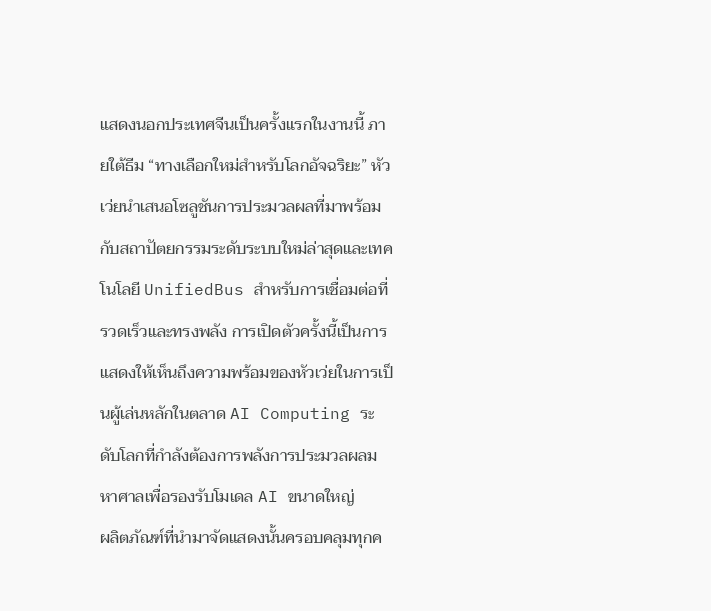แสดงนอกประเทศจีนเป็นครั้งแรกในงานนี้ ภายใต้ธีม “ทางเลือกใหม่สำหรับโลกอัจฉริยะ” หัวเว่ยนำเสนอโซลูชันการประมวลผลที่มาพร้อมกับสถาปัตยกรรมระดับระบบใหม่ล่าสุดและเทคโนโลยี UnifiedBus สำหรับการเชื่อมต่อที่รวดเร็วและทรงพลัง การเปิดตัวครั้งนี้เป็นการแสดงให้เห็นถึงความพร้อมของหัวเว่ยในการเป็นผู้เล่นหลักในตลาด AI Computing ระดับโลกที่กำลังต้องการพลังการประมวลผลมหาศาลเพื่อรองรับโมเดล AI ขนาดใหญ่
ผลิตภัณฑ์ที่นำมาจัดแสดงนั้นครอบคลุมทุกค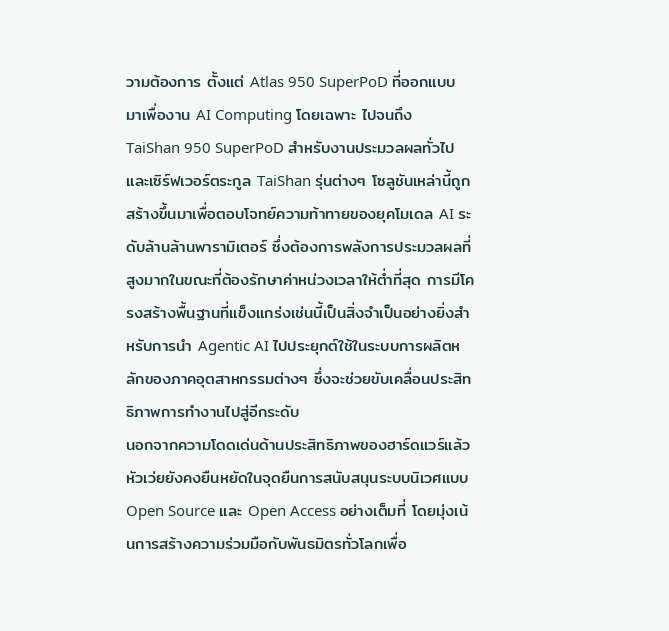วามต้องการ ตั้งแต่ Atlas 950 SuperPoD ที่ออกแบบมาเพื่องาน AI Computing โดยเฉพาะ ไปจนถึง TaiShan 950 SuperPoD สำหรับงานประมวลผลทั่วไป และเซิร์ฟเวอร์ตระกูล TaiShan รุ่นต่างๆ โซลูชันเหล่านี้ถูกสร้างขึ้นมาเพื่อตอบโจทย์ความท้าทายของยุคโมเดล AI ระดับล้านล้านพารามิเตอร์ ซึ่งต้องการพลังการประมวลผลที่สูงมากในขณะที่ต้องรักษาค่าหน่วงเวลาให้ต่ำที่สุด การมีโครงสร้างพื้นฐานที่แข็งแกร่งเช่นนี้เป็นสิ่งจำเป็นอย่างยิ่งสำหรับการนำ Agentic AI ไปประยุกต์ใช้ในระบบการผลิตหลักของภาคอุตสาหกรรมต่างๆ ซึ่งจะช่วยขับเคลื่อนประสิทธิภาพการทำงานไปสู่อีกระดับ
นอกจากความโดดเด่นด้านประสิทธิภาพของฮาร์ดแวร์แล้ว หัวเว่ยยังคงยืนหยัดในจุดยืนการสนับสนุนระบบนิเวศแบบ Open Source และ Open Access อย่างเต็มที่ โดยมุ่งเน้นการสร้างความร่วมมือกับพันธมิตรทั่วโลกเพื่อ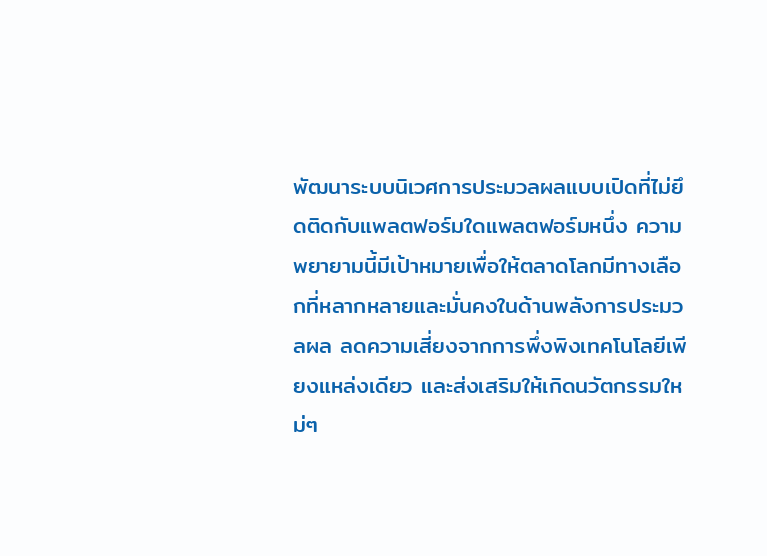พัฒนาระบบนิเวศการประมวลผลแบบเปิดที่ไม่ยึดติดกับแพลตฟอร์มใดแพลตฟอร์มหนึ่ง ความพยายามนี้มีเป้าหมายเพื่อให้ตลาดโลกมีทางเลือกที่หลากหลายและมั่นคงในด้านพลังการประมวลผล ลดความเสี่ยงจากการพึ่งพิงเทคโนโลยีเพียงแหล่งเดียว และส่งเสริมให้เกิดนวัตกรรมใหม่ๆ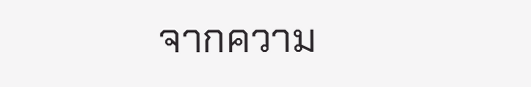จากความ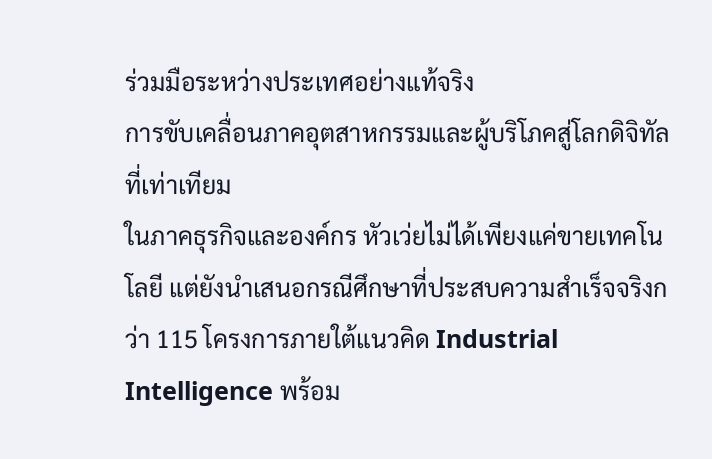ร่วมมือระหว่างประเทศอย่างแท้จริง
การขับเคลื่อนภาคอุตสาหกรรมและผู้บริโภคสู่โลกดิจิทัลที่เท่าเทียม
ในภาคธุรกิจและองค์กร หัวเว่ยไม่ได้เพียงแค่ขายเทคโนโลยี แต่ยังนำเสนอกรณีศึกษาที่ประสบความสำเร็จจริงกว่า 115 โครงการภายใต้แนวคิด Industrial Intelligence พร้อม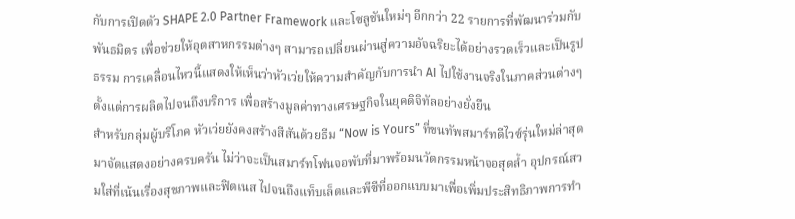กับการเปิดตัว SHAPE 2.0 Partner Framework และโซลูชันใหม่ๆ อีกกว่า 22 รายการที่พัฒนาร่วมกับพันธมิตร เพื่อช่วยให้อุตสาหกรรมต่างๆ สามารถเปลี่ยนผ่านสู่ความอัจฉริยะได้อย่างรวดเร็วและเป็นรูปธรรม การเคลื่อนไหวนี้แสดงให้เห็นว่าหัวเว่ยให้ความสำคัญกับการนำ AI ไปใช้งานจริงในภาคส่วนต่างๆ ตั้งแต่การผลิตไปจนถึงบริการ เพื่อสร้างมูลค่าทางเศรษฐกิจในยุคดิจิทัลอย่างยั่งยืน
สำหรับกลุ่มผู้บริโภค หัวเว่ยยังคงสร้างสีสันด้วยธีม “Now is Yours” ที่ขนทัพสมาร์ทดีไวซ์รุ่นใหม่ล่าสุดมาจัดแสดงอย่างครบครัน ไม่ว่าจะเป็นสมาร์ทโฟนจอพับที่มาพร้อมนวัตกรรมหน้าจอสุดล้ำ อุปกรณ์สวมใส่ที่เน้นเรื่องสุขภาพและฟิตเนส ไปจนถึงแท็บเล็ตและพีซีที่ออกแบบมาเพื่อเพิ่มประสิทธิภาพการทำ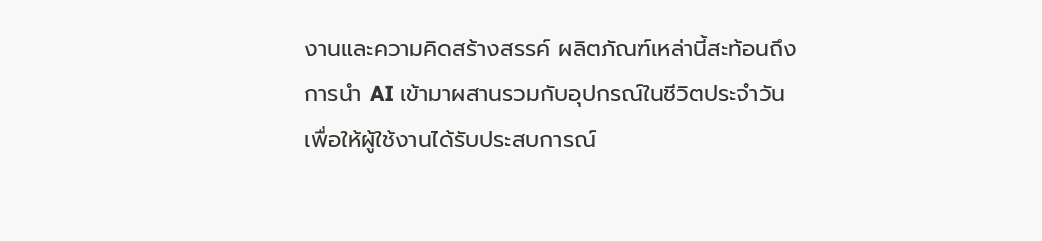งานและความคิดสร้างสรรค์ ผลิตภัณฑ์เหล่านี้สะท้อนถึงการนำ AI เข้ามาผสานรวมกับอุปกรณ์ในชีวิตประจำวัน เพื่อให้ผู้ใช้งานได้รับประสบการณ์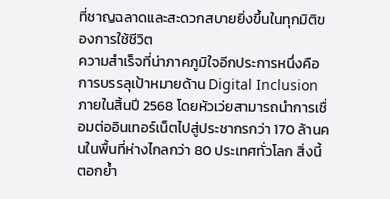ที่ชาญฉลาดและสะดวกสบายยิ่งขึ้นในทุกมิติของการใช้ชีวิต
ความสำเร็จที่น่าภาคภูมิใจอีกประการหนึ่งคือการบรรลุเป้าหมายด้าน Digital Inclusion ภายในสิ้นปี 2568 โดยหัวเว่ยสามารถนำการเชื่อมต่ออินเทอร์เน็ตไปสู่ประชากรกว่า 170 ล้านคนในพื้นที่ห่างไกลกว่า 80 ประเทศทั่วโลก สิ่งนี้ตอกย้ำ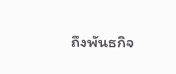ถึงพันธกิจ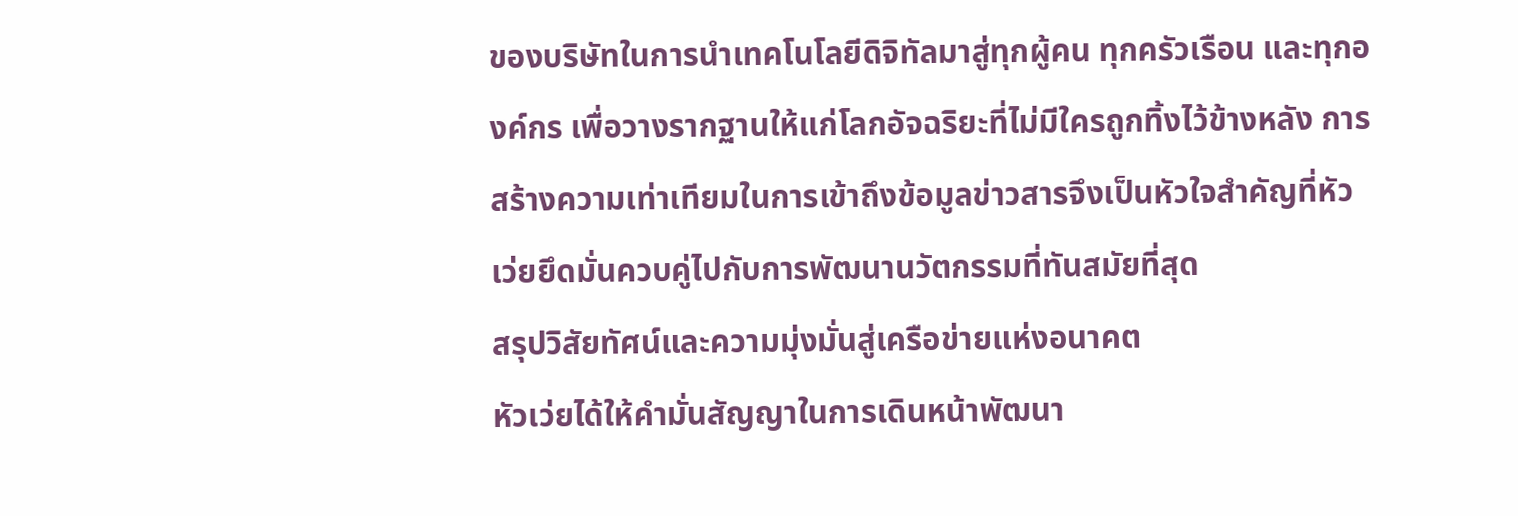ของบริษัทในการนำเทคโนโลยีดิจิทัลมาสู่ทุกผู้คน ทุกครัวเรือน และทุกองค์กร เพื่อวางรากฐานให้แก่โลกอัจฉริยะที่ไม่มีใครถูกทิ้งไว้ข้างหลัง การสร้างความเท่าเทียมในการเข้าถึงข้อมูลข่าวสารจึงเป็นหัวใจสำคัญที่หัวเว่ยยึดมั่นควบคู่ไปกับการพัฒนานวัตกรรมที่ทันสมัยที่สุด
สรุปวิสัยทัศน์และความมุ่งมั่นสู่เครือข่ายแห่งอนาคต
หัวเว่ยได้ให้คำมั่นสัญญาในการเดินหน้าพัฒนา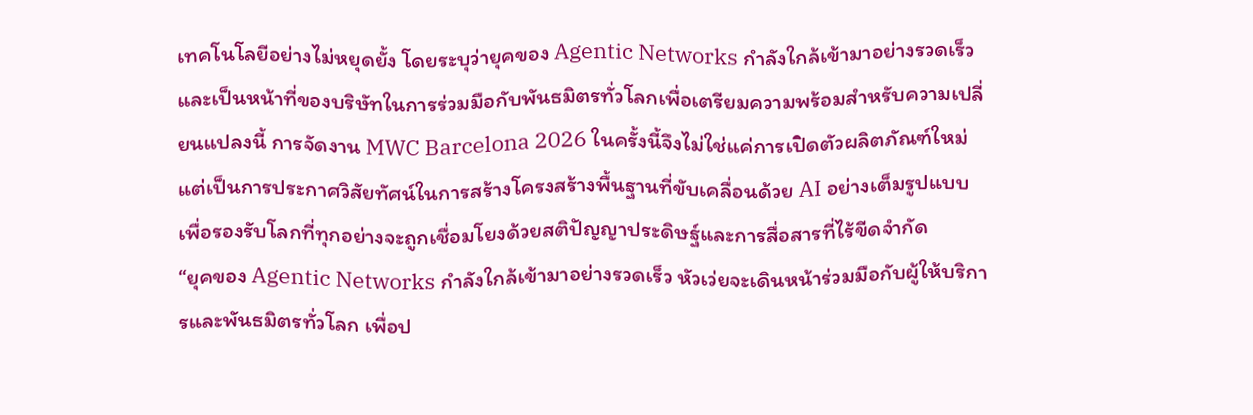เทคโนโลยีอย่างไม่หยุดยั้ง โดยระบุว่ายุคของ Agentic Networks กำลังใกล้เข้ามาอย่างรวดเร็ว และเป็นหน้าที่ของบริษัทในการร่วมมือกับพันธมิตรทั่วโลกเพื่อเตรียมความพร้อมสำหรับความเปลี่ยนแปลงนี้ การจัดงาน MWC Barcelona 2026 ในครั้งนี้จึงไม่ใช่แค่การเปิดตัวผลิตภัณฑ์ใหม่ แต่เป็นการประกาศวิสัยทัศน์ในการสร้างโครงสร้างพื้นฐานที่ขับเคลื่อนด้วย AI อย่างเต็มรูปแบบ เพื่อรองรับโลกที่ทุกอย่างจะถูกเชื่อมโยงด้วยสติปัญญาประดิษฐ์และการสื่อสารที่ไร้ขีดจำกัด
“ยุคของ Agentic Networks กำลังใกล้เข้ามาอย่างรวดเร็ว หัวเว่ยจะเดินหน้าร่วมมือกับผู้ให้บริการและพันธมิตรทั่วโลก เพื่อป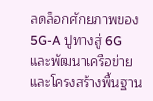ลดล็อกศักยภาพของ 5G-A ปูทางสู่ 6G และพัฒนาเครือข่ายและโครงสร้างพื้นฐาน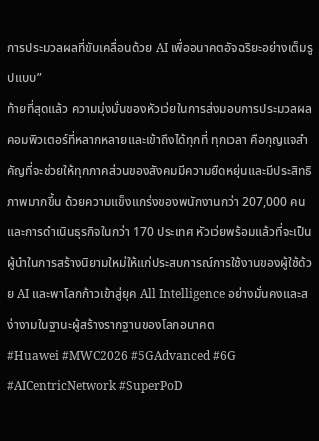การประมวลผลที่ขับเคลื่อนด้วย AI เพื่ออนาคตอัจฉริยะอย่างเต็มรูปแบบ”
ท้ายที่สุดแล้ว ความมุ่งมั่นของหัวเว่ยในการส่งมอบการประมวลผลคอมพิวเตอร์ที่หลากหลายและเข้าถึงได้ทุกที่ ทุกเวลา คือกุญแจสำคัญที่จะช่วยให้ทุกภาคส่วนของสังคมมีความยืดหยุ่นและมีประสิทธิภาพมากขึ้น ด้วยความแข็งแกร่งของพนักงานกว่า 207,000 คน และการดำเนินธุรกิจในกว่า 170 ประเทศ หัวเว่ยพร้อมแล้วที่จะเป็นผู้นำในการสร้างนิยามใหม่ให้แก่ประสบการณ์การใช้งานของผู้ใช้ด้วย AI และพาโลกก้าวเข้าสู่ยุค All Intelligence อย่างมั่นคงและสง่างามในฐานะผู้สร้างรากฐานของโลกอนาคต
#Huawei #MWC2026 #5GAdvanced #6G #AICentricNetwork #SuperPoD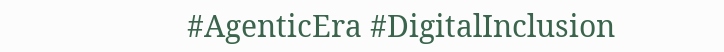#AgenticEra #DigitalInclusion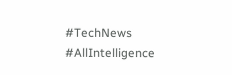#TechNews #AllIntelligence